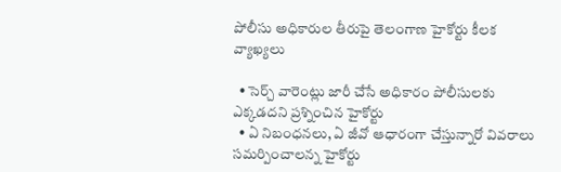పోలీసు అధికారుల తీరుపై తెలంగాణ హైకోర్టు కీలక వ్యాఖ్యలు

  • సెర్చ్ వారెంట్లు జారీ చేసే అధికారం పోలీసులకు ఎక్కడదని ప్రశ్నించిన హైకోర్టు
  • ఏ నిబంధనలు, ఏ జీవో ఆధారంగా చేస్తున్నారో వివరాలు సమర్పించాలన్న హైకోర్టు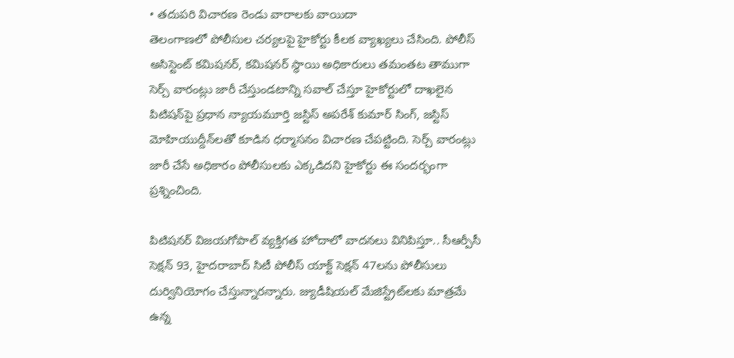• తదుపరి విచారణ రెండు వారాలకు వాయిదా
తెలంగాణలో పోలీసుల చర్యలపై హైకోర్టు కీలక వ్యాఖ్యలు చేసింది. పోలీస్ అసిస్టెంట్ కమిషనర్, కమిషనర్ స్థాయి అధికారులు తమంతట తాముగా సెర్చ్ వారంట్లు జారీ చేస్తుండటాన్ని సవాల్ చేస్తూ హైకోర్టులో దాఖలైన పిటిషన్‌పై ప్రధాన న్యాయమూర్తి జస్టిస్ అపరేశ్ కుమార్ సింగ్, జస్టిస్ మోహియుద్దీన్‌లతో కూడిన ధర్మాసనం విచారణ చేపట్టింది. సెర్చ్‌ వారంట్లు జారీ చేసే అధికారం పోలీసులకు ఎక్కడిదని హైకోర్టు ఈ సందర్భంగా ప్రశ్నించింది.

పిటిషనర్ విజయగోపాల్ వ్యక్తిగత హోదాలో వాదనలు వినిపిస్తూ.. సీఆర్పీసీ సెక్షన్‌ 93, హైదరాబాద్‌ సిటీ పోలీస్‌ యాక్ట్‌ సెక్షన్‌ 47లను పోలీసులు దుర్వినియోగం చేస్తున్నారన్నారు. జ్యుడీషియల్‌ మేజిస్ట్రేట్‌లకు మాత్రమే ఉన్న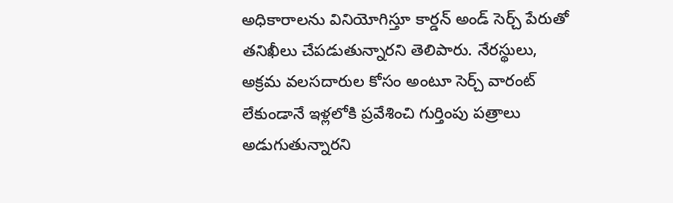అధికారాలను వినియోగిస్తూ కార్డన్‌ అండ్‌ సెర్చ్‌ పేరుతో తనిఖీలు చేపడుతున్నారని తెలిపారు. నేరస్థులు, అక్రమ వలసదారుల కోసం అంటూ సెర్చ్‌ వారంట్‌ లేకుండానే ఇళ్లలోకి ప్రవేశించి గుర్తింపు పత్రాలు అడుగుతున్నారని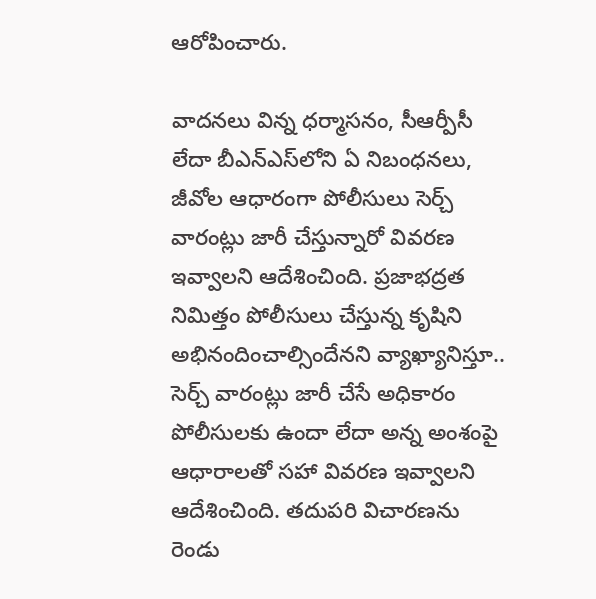ఆరోపించారు.

వాదనలు విన్న ధర్మాసనం, సీఆర్పీసీ లేదా బీఎన్‌ఎస్‌లోని ఏ నిబంధనలు, జీవోల ఆధారంగా పోలీసులు సెర్చ్‌ వారంట్లు జారీ చేస్తున్నారో వివరణ ఇవ్వాలని ఆదేశించింది. ప్రజాభద్రత నిమిత్తం పోలీసులు చేస్తున్న కృషిని అభినందించాల్సిందేనని వ్యాఖ్యానిస్తూ.. సెర్చ్‌ వారంట్లు జారీ చేసే అధికారం పోలీసులకు ఉందా లేదా అన్న అంశంపై ఆధారాలతో సహా వివరణ ఇవ్వాలని ఆదేశించింది. తదుపరి విచారణను రెండు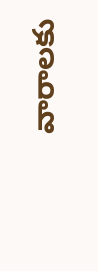వారాలకు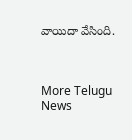వాయిదా వేసింది.



More Telugu News